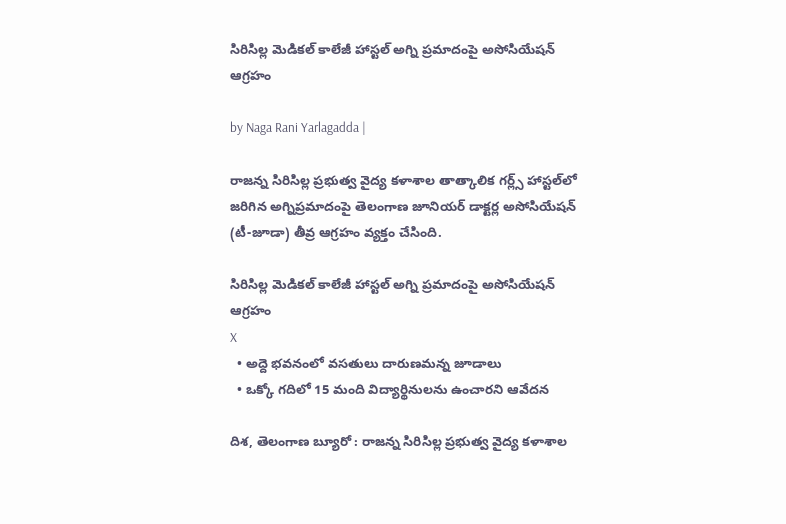సిరిసిల్ల మెడికల్ కాలేజీ హాస్టల్ అగ్ని ప్రమాదంపై అసోసియేషన్ ఆగ్రహం

by Naga Rani Yarlagadda |

రాజన్న సిరిసిల్ల ప్రభుత్వ వైద్య కళాశాల తాత్కాలిక గర్ల్స్ హాస్టల్‌లో జరిగిన అగ్నిప్రమాదంపై తెలంగాణ జూనియర్ డాక్టర్ల అసోసియేషన్ (టీ-జూడా) తీవ్ర ఆగ్రహం వ్యక్తం చేసింది.

సిరిసిల్ల మెడికల్ కాలేజీ హాస్టల్ అగ్ని ప్రమాదంపై అసోసియేషన్ ఆగ్రహం
X
  • అద్దె భవనంలో వసతులు దారుణమన్న జూడాలు
  • ఒక్కో గదిలో 15 మంది విద్యార్థినులను ఉంచారని ఆవేదన

దిశ, తెలంగాణ బ్యూరో : రాజన్న సిరిసిల్ల ప్రభుత్వ వైద్య కళాశాల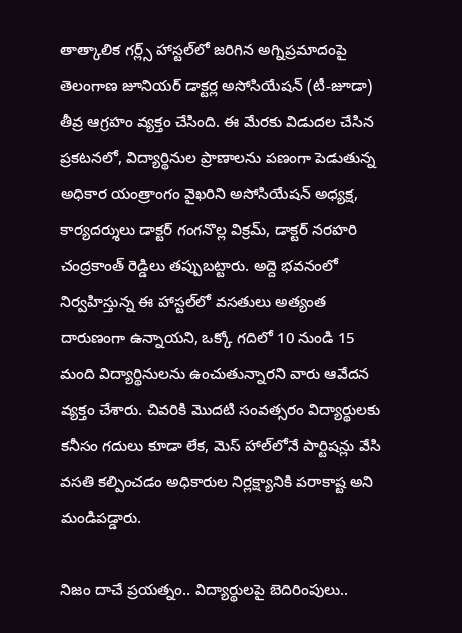తాత్కాలిక గర్ల్స్ హాస్టల్‌లో జరిగిన అగ్నిప్రమాదంపై తెలంగాణ జూనియర్ డాక్టర్ల అసోసియేషన్ (టీ-జూడా) తీవ్ర ఆగ్రహం వ్యక్తం చేసింది. ఈ మేరకు విడుదల చేసిన ప్రకటనలో, విద్యార్థినుల ప్రాణాలను పణంగా పెడుతున్న అధికార యంత్రాంగం వైఖరిని అసోసియేషన్ అధ్యక్ష, కార్యదర్శులు డాక్టర్ గంగనొల్ల విక్రమ్, డాక్టర్ నరహరి చంద్రకాంత్ రెడ్డిలు తప్పుబట్టారు. అద్దె భవనంలో నిర్వహిస్తున్న ఈ హాస్టల్‌లో వసతులు అత్యంత దారుణంగా ఉన్నాయని, ఒక్కో గదిలో 10 నుండి 15 మంది విద్యార్థినులను ఉంచుతున్నారని వారు ఆవేదన వ్యక్తం చేశారు. చివరికి మొదటి సంవత్సరం విద్యార్థులకు కనీసం గదులు కూడా లేక, మెస్ హాల్‌లోనే పార్టిషన్లు వేసి వసతి కల్పించడం అధికారుల నిర్లక్ష్యానికి పరాకాష్ట అని మండిపడ్డారు.

నిజం దాచే ప్రయత్నం.. విద్యార్థులపై బెదిరింపులు..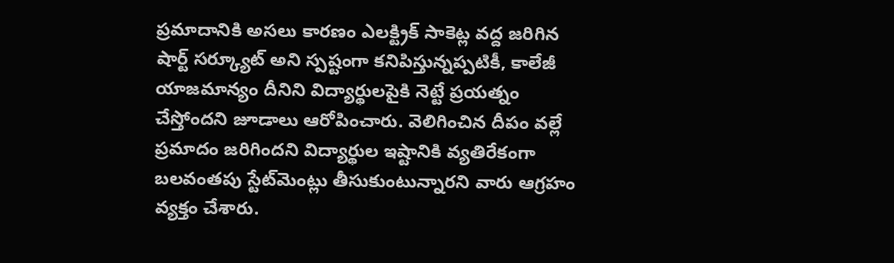ప్రమాదానికి అసలు కారణం ఎలక్ట్రిక్ సాకెట్ల వద్ద జరిగిన షార్ట్ సర్క్యూట్ అని స్పష్టంగా కనిపిస్తున్నప్పటికీ, కాలేజీ యాజమాన్యం దీనిని విద్యార్థులపైకి నెట్టే ప్రయత్నం చేస్తోందని జూడాలు ఆరోపించారు. వెలిగించిన దీపం వల్లే ప్రమాదం జరిగిందని విద్యార్థుల ఇష్టానికి వ్యతిరేకంగా బలవంతపు స్టేట్‌మెంట్లు తీసుకుంటున్నారని వారు ఆగ్రహం వ్యక్తం చేశారు.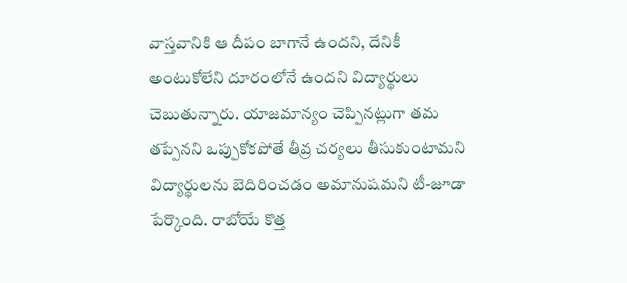వాస్తవానికి ఆ దీపం బాగానే ఉందని, దేనికీ అంటుకోలేని దూరంలోనే ఉందని విద్యార్థులు చెబుతున్నారు. యాజమాన్యం చెప్పినట్లుగా తమ తప్పేనని ఒప్పుకోకపోతే తీవ్ర చర్యలు తీసుకుంటామని విద్యార్థులను బెదిరించడం అమానుషమని టీ-జూడా పేర్కొంది. రాబోయే కొత్త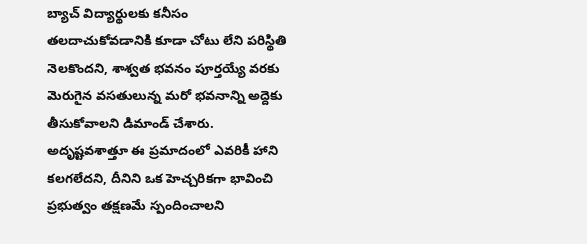బ్యాచ్ విద్యార్థులకు కనీసం తలదాచుకోవడానికి కూడా చోటు లేని పరిస్థితి నెలకొందని, శాశ్వత భవనం పూర్తయ్యే వరకు మెరుగైన వసతులున్న మరో భవనాన్ని అద్దెకు తీసుకోవాలని డిమాండ్ చేశారు. అదృష్టవశాత్తూ ఈ ప్రమాదంలో ఎవరికీ హాని కలగలేదని, దీనిని ఒక హెచ్చరికగా భావించి ప్రభుత్వం తక్షణమే స్పందించాలని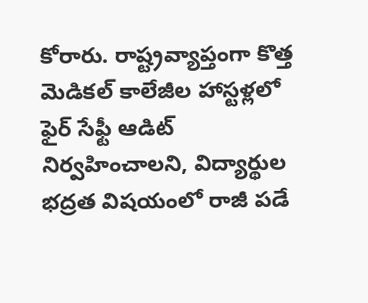కోరారు. రాష్ట్రవ్యాప్తంగా కొత్త మెడికల్ కాలేజీల హాస్టళ్లలో ఫైర్ సేఫ్టీ ఆడిట్ నిర్వహించాలని, విద్యార్థుల భద్రత విషయంలో రాజీ పడే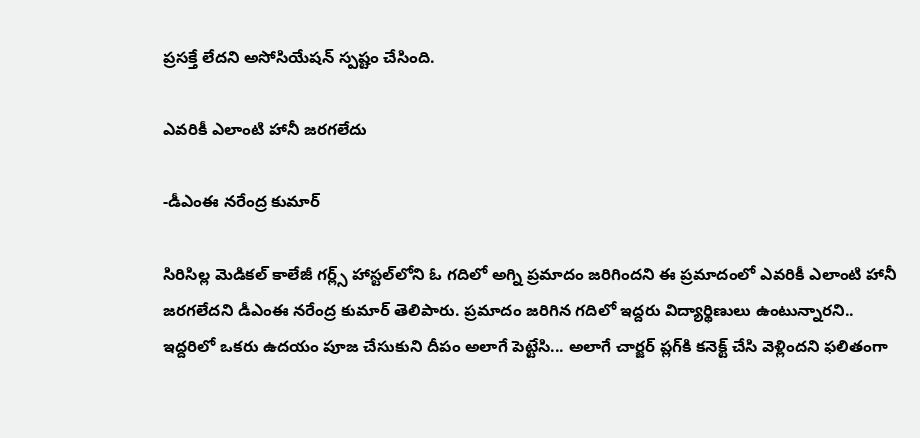ప్రసక్తే లేదని అసోసియేషన్ స్పష్టం చేసింది.

ఎవరికీ ఎలాంటి హానీ జరగలేదు

-డీఎంఈ నరేంద్ర కుమార్

సిరిసిల్ల మెడికల్‌ కాలేజీ‌ గర్ల్స్ హాస్టల్‌లోని ఓ గదిలో అగ్ని ప్రమాదం జరిగిందని ఈ ప్రమాదంలో ఎవరికీ ఎలాంటి హానీ జరగలేదని డీఎంఈ నరేంద్ర కుమార్ తెలిపారు. ప్రమాదం జరిగిన గదిలో ఇద్దరు విద్యార్థిణులు ఉంటున్నారని.. ఇద్దరిలో ఒకరు ఉదయం పూజ చేసుకుని దీపం అలాగే పెట్టేసి... అలాగే చార్జర్ ప్లగ్‌కి కనెక్ట్ చేసి వెళ్లిందని ఫలితంగా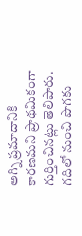అగ్ని ప్రమాదానికి కారణమని ప్రాథమికంగా గుర్తించినట్లు తెలిపారు. గదిలో‌ నుంచి పొగకు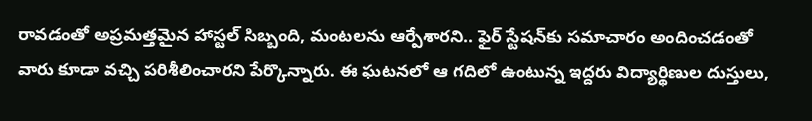రావడంతో అప్రమత్తమైన హాస్టల్ సిబ్బంది, మంటలను ఆర్పేశారని.. ఫైర్ స్టేషన్‌కు సమాచారం అందించడంతో వారు కూడా వచ్చి పరిశీలించారని పేర్కొన్నారు. ఈ ఘటనలో ఆ గదిలో ఉంటున్న ఇద్దరు విద్యార్థిణుల దుస్తులు,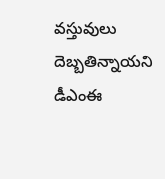వస్తువులు దెబ్బతిన్నాయని డీఎంఈ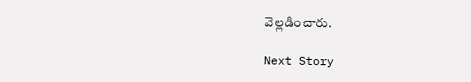వెల్లడించారు.

Next Story